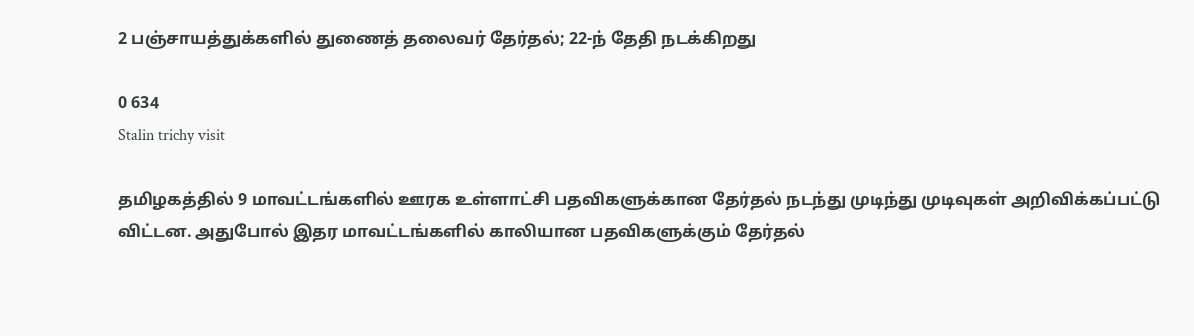2 பஞ்சாயத்துக்களில் துணைத் தலைவர் தேர்தல்; 22-ந் தேதி நடக்கிறது

0 634
Stalin trichy visit

தமிழகத்தில் 9 மாவட்டங்களில் ஊரக உள்ளாட்சி பதவிகளுக்கான தேர்தல் நடந்து முடிந்து முடிவுகள் அறிவிக்கப்பட்டு விட்டன. அதுபோல் இதர மாவட்டங்களில் காலியான பதவிகளுக்கும் தேர்தல்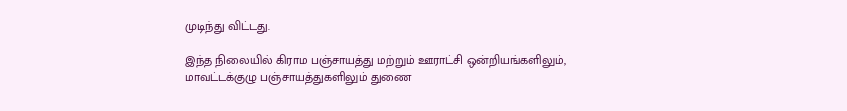முடிந்து விட்டது.

இந்த நிலையில் கிராம பஞ்சாயத்து மற்றும் ஊராட்சி ஒன்றியங்களிலும், மாவட்டக்குழு பஞ்சாயத்துகளிலும் துணை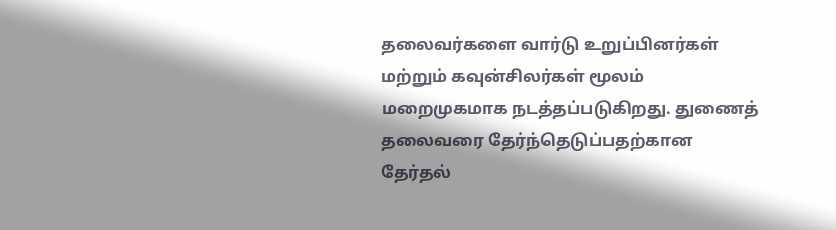தலைவர்களை வார்டு உறுப்பினர்கள் மற்றும் கவுன்சிலர்கள் மூலம் மறைமுகமாக நடத்தப்படுகிறது. துணைத் தலைவரை தேர்ந்தெடுப்பதற்கான தேர்தல்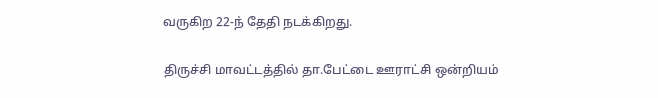வருகிற 22-ந் தேதி நடக்கிறது.

திருச்சி மாவட்டத்தில் தா.பேட்டை ஊராட்சி ஒன்றியம்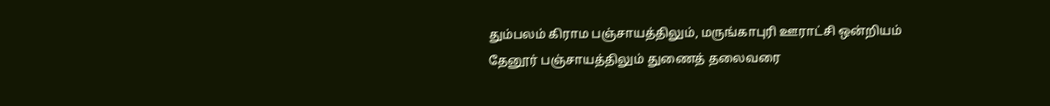தும்பலம் கிராம பஞ்சாயத்திலும், மருங்காபுரி ஊராட்சி ஒன்றியம் தேனூர் பஞ்சாயத்திலும் துணைத் தலைவரை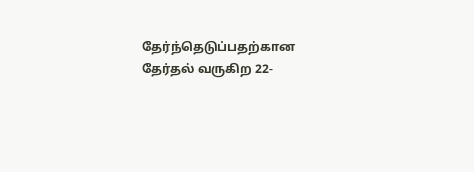தேர்ந்தெடுப்பதற்கான தேர்தல் வருகிற 22-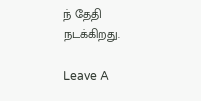ந் தேதி நடக்கிறது.

Leave A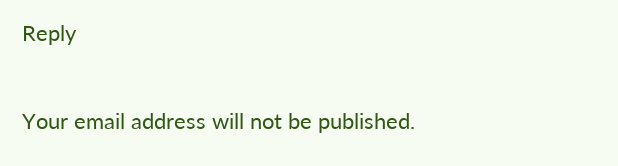Reply

Your email address will not be published.